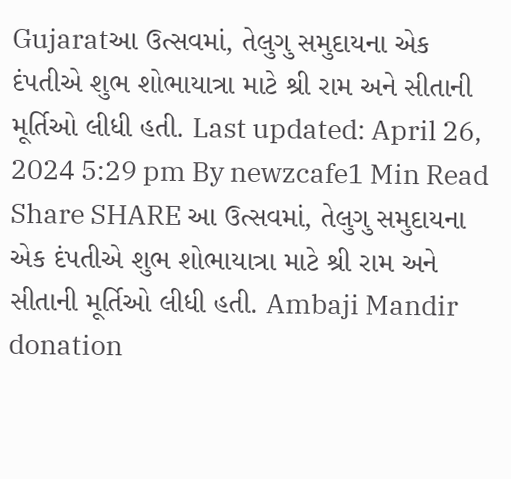Gujaratઆ ઉત્સવમાં, તેલુગુ સમુદાયના એક દંપતીએ શુભ શોભાયાત્રા માટે શ્રી રામ અને સીતાની મૂર્તિઓ લીધી હતી. Last updated: April 26, 2024 5:29 pm By newzcafe1 Min Read Share SHARE આ ઉત્સવમાં, તેલુગુ સમુદાયના એક દંપતીએ શુભ શોભાયાત્રા માટે શ્રી રામ અને સીતાની મૂર્તિઓ લીધી હતી. Ambaji Mandir donation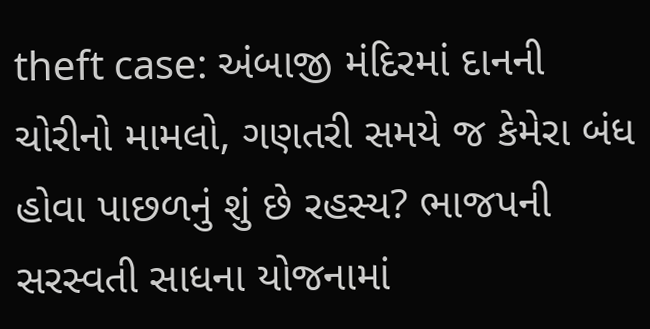theft case: અંબાજી મંદિરમાં દાનની ચોરીનો મામલો, ગણતરી સમયે જ કેમેરા બંધ હોવા પાછળનું શું છે રહસ્ય? ભાજપની સરસ્વતી સાધના યોજનામાં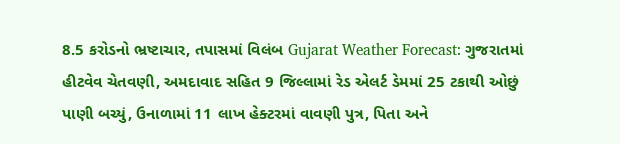8.5 કરોડનો ભ્રષ્ટાચાર, તપાસમાં વિલંબ Gujarat Weather Forecast: ગુજરાતમાં હીટવેવ ચેતવણી, અમદાવાદ સહિત 9 જિલ્લામાં રેડ એલર્ટ ડેમમાં 25 ટકાથી ઓછું પાણી બચ્યું, ઉનાળામાં 11 લાખ હેક્ટરમાં વાવણી પુત્ર, પિતા અને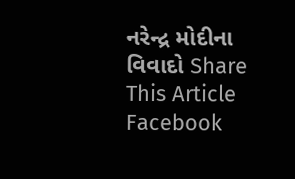નરેન્દ્ર મોદીના વિવાદો Share This Article Facebook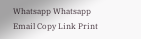Whatsapp Whatsapp Email Copy Link Print